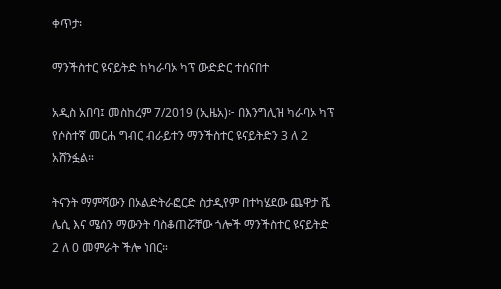ቀጥታ፡

ማንችስተር ዩናይትድ ከካራባኦ ካፕ ውድድር ተሰናበተ

አዲስ አበባ፤ መስከረም 7/2019 (ኢዜአ)፦ በእንግሊዝ ካራባኦ ካፕ የሶስተኛ መርሐ ግብር ብራይተን ማንችስተር ዩናይትድን 3 ለ 2 አሸንፏል።

ትናንት ማምሻውን በኦልድትራፎርድ ስታዲየም በተካሄደው ጨዋታ ሼ ሌሲ እና ሜሰን ማውንት ባስቆጠሯቸው ጎሎች ማንችስተር ዩናይትድ 2 ለ 0 መምራት ችሎ ነበር።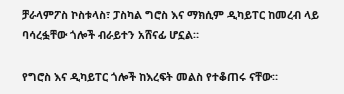ቻራላምፖስ ኮስቱላስ፣ ፓስካል ግሮስ እና ማክሲም ዲካይፐር ከመረብ ላይ ባሳረፏቸው ጎሎች ብራይተን አሸናፊ ሆኗል።

የግሮስ እና ዲካይፐር ጎሎች ከእረፍት መልስ የተቆጠሩ ናቸው።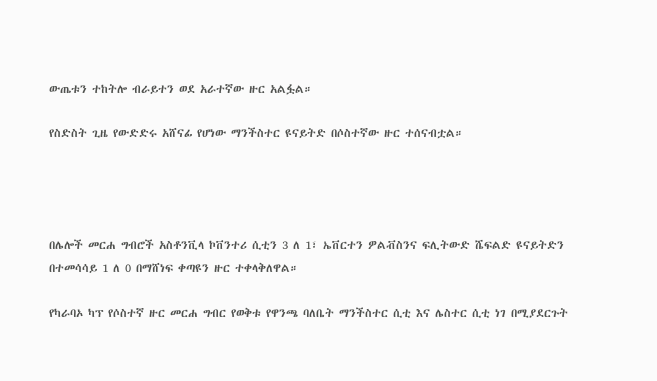ውጤቱን ተከትሎ ብራይተን ወደ አራተኛው ዙር አልፏል።

የስድስት ጊዜ የውድድሩ አሸናፊ የሆነው ማንችስተር ዩናይትድ በሶስተኛው ዙር ተሰናብቷል።




በሌሎች መርሐ ግብሮች አስቶንቪላ ኮቨንተሪ ሲቲን 3 ለ 1፣ ኤቨርተን ዎልቭስንና ፍሊትውድ ሼፍልድ ዩናይትድን በተመሳሳይ 1 ለ 0 በማሸነፍ ቀጣዩን ዙር ተቀላቅለዋል።

የካራባኦ ካፕ የሶስተኛ ዙር መርሐ ግብር የወቅቱ የዋንጫ ባለቤት ማንችስተር ሲቲ እና ሌስተር ሲቲ ነገ በሚያደርጉት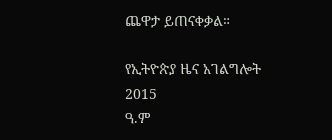ጨዋታ ይጠናቀቃል።

የኢትዮጵያ ዜና አገልግሎት
2015
ዓ.ም